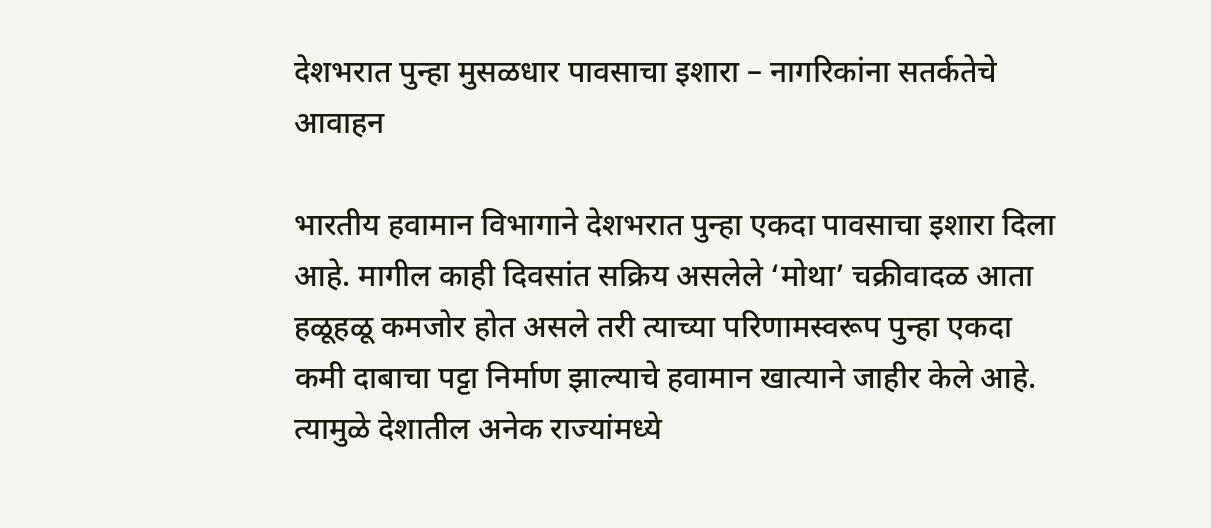देशभरात पुन्हा मुसळधार पावसाचा इशारा – नागरिकांना सतर्कतेचे आवाहन

भारतीय हवामान विभागाने देशभरात पुन्हा एकदा पावसाचा इशारा दिला आहे. मागील काही दिवसांत सक्रिय असलेले ‘मोथा’ चक्रीवादळ आता हळूहळू कमजोर होत असले तरी त्याच्या परिणामस्वरूप पुन्हा एकदा कमी दाबाचा पट्टा निर्माण झाल्याचे हवामान खात्याने जाहीर केले आहे. त्यामुळे देशातील अनेक राज्यांमध्ये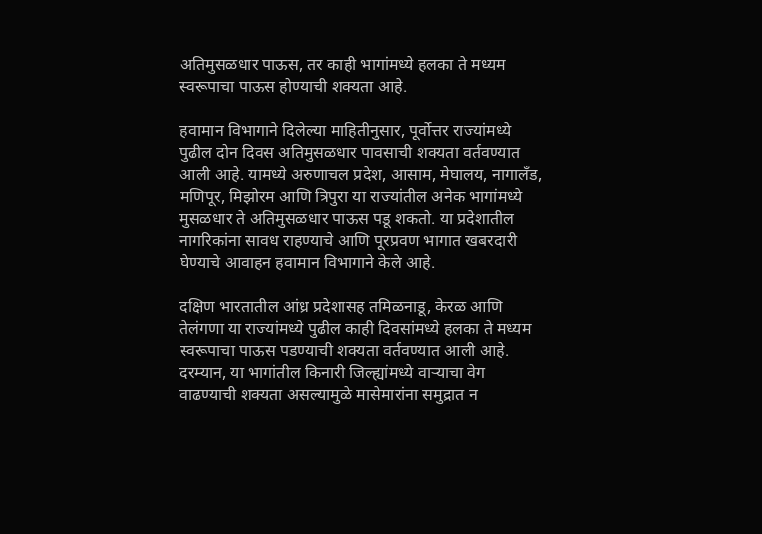अतिमुसळधार पाऊस, तर काही भागांमध्ये हलका ते मध्यम स्वरूपाचा पाऊस होण्याची शक्यता आहे.

हवामान विभागाने दिलेल्या माहितीनुसार, पूर्वोत्तर राज्यांमध्ये पुढील दोन दिवस अतिमुसळधार पावसाची शक्यता वर्तवण्यात आली आहे. यामध्ये अरुणाचल प्रदेश, आसाम, मेघालय, नागालँड, मणिपूर, मिझोरम आणि त्रिपुरा या राज्यांतील अनेक भागांमध्ये मुसळधार ते अतिमुसळधार पाऊस पडू शकतो. या प्रदेशातील नागरिकांना सावध राहण्याचे आणि पूरप्रवण भागात खबरदारी घेण्याचे आवाहन हवामान विभागाने केले आहे.

दक्षिण भारतातील आंध्र प्रदेशासह तमिळनाडू, केरळ आणि तेलंगणा या राज्यांमध्ये पुढील काही दिवसांमध्ये हलका ते मध्यम स्वरूपाचा पाऊस पडण्याची शक्यता वर्तवण्यात आली आहे. दरम्यान, या भागांतील किनारी जिल्ह्यांमध्ये वाऱ्याचा वेग वाढण्याची शक्यता असल्यामुळे मासेमारांना समुद्रात न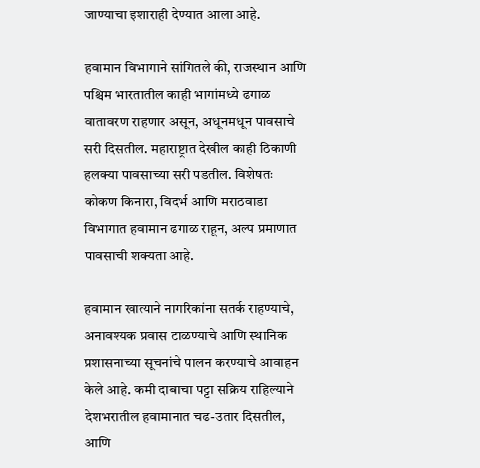जाण्याचा इशाराही देण्यात आला आहे.

हवामान विभागाने सांगितले की, राजस्थान आणि पश्चिम भारतातील काही भागांमध्ये ढगाळ वातावरण राहणार असून, अधूनमधून पावसाचे सरी दिसतील. महाराष्ट्रात देखील काही ठिकाणी हलक्या पावसाच्या सरी पडतील. विशेषतः कोकण किनारा, विदर्भ आणि मराठवाडा विभागात हवामान ढगाळ राहून, अल्प प्रमाणात पावसाची शक्यता आहे.

हवामान खात्याने नागरिकांना सतर्क राहण्याचे, अनावश्यक प्रवास टाळण्याचे आणि स्थानिक प्रशासनाच्या सूचनांचे पालन करण्याचे आवाहन केले आहे. कमी दाबाचा पट्टा सक्रिय राहिल्याने देशभरातील हवामानात चढ-उतार दिसतील, आणि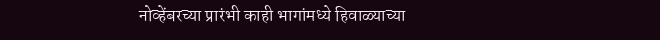नोव्हेंबरच्या प्रारंभी काही भागांमध्ये हिवाळ्याच्या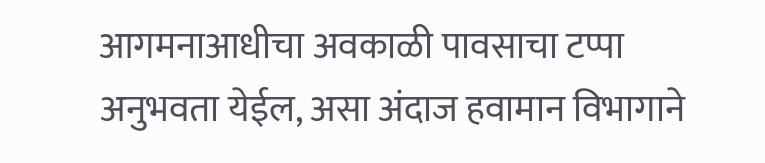आगमनाआधीचा अवकाळी पावसाचा टप्पा अनुभवता येईल, असा अंदाज हवामान विभागाने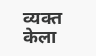व्यक्त केला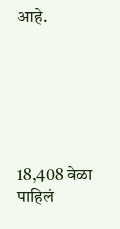आहे.






18,408 वेळा पाहिलं